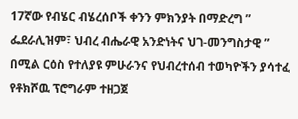17ኛው የብሄር ብሄረሰቦች ቀንን ምክንያት በማድረግ ” ፌደራሊዝም፣ ህብረ ብሔራዊ አንድነትና ህገ-መንግስታዊ ” በሚል ርዕስ የተለያዩ ምሁራንና የህብረተሰብ ተወካዮችን ያሳተፈ የቶክሾዉ ፕሮግራም ተዘጋጀ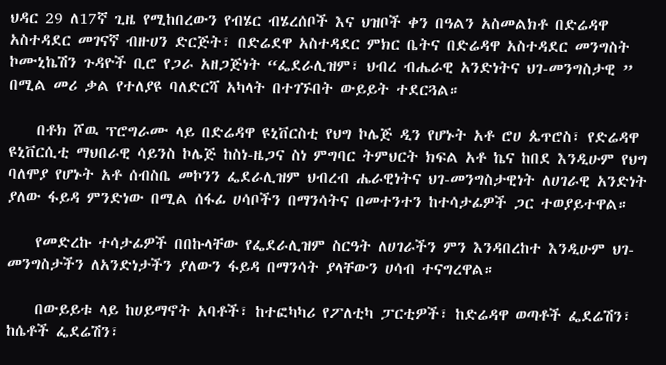ህዳር 29 ለ17ኛ ጊዜ የሚከበረውን የብሄር ብሄረሰቦች እና ህዝቦች ቀን በዓልን አስመልክቶ በድሬዳዋ አስተዳደር መገናኛ ብዙሀን ድርጅት፣ በድሬደዋ አስተዳደር ምክር ቤትና በድሬዳዋ አስተዳደር መንግስት ኮሙኒኬሽን ጉዳዮች ቢሮ የጋራ አዘጋጅነት “ፌደራሊዝም፣ ህብረ ብሔራዊ አንድነትና ህገ-መንግስታዊ ” በሚል መሪ ቃል የተለያዩ ባለድርሻ አካላት በተገኙበት ውይይት ተደርጓል።

    በቶክ ሾዉ ፕሮግራሙ ላይ በድሬዳዋ ዩኒቨርስቲ የህግ ኮሌጅ ዲን የሆኑት አቶ ሮሀ ጴጥሮስ፣ የድሬዳዋ ዩኒቨርሲቲ ማህበራዊ ሳይንስ ኮሌጅ ከስነ-ዜጋና ስነ ምግባር ትምህርት ክፍል አቶ ኬና ከበደ እንዲሁም የህግ ባለሞያ የሆኑት አቶ ሰብስቤ መኮንን ፌደራሊዝም ህብረብ ሔራዊነትና ህገ-መንግስታዊነት ለሀገራዊ አንድነት ያለው ፋይዳ ምንድነው በሚል ሰፋፊ ሀሳቦችን በማንሳትና በመተንተን ከተሳታፊዎች ጋር ተወያይተዋል።

    የመድረኩ ተሳታፊዎች በበኩላቸው የፌደራሊዝም ስርዓት ለሀገራችን ምን እንዳበረከተ እንዲሁም ህገ-መንግስታችን ለአንድነታችን ያለውን ፋይዳ በማንሳት ያላቸውን ሀሳብ ተናግረዋል።

    በውይይቱ ላይ ከሀይማኖት አባቶች፣ ከተፎካካሪ የፖለቲካ ፓርቲዎች፣ ከድሬዳዋ ወጣቶች ፌደሬሽን፣ ከሴቶች ፌደሬሽን፣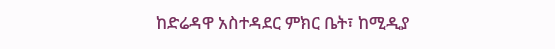ከድሬዳዋ አስተዳደር ምክር ቤት፣ ከሚዲያ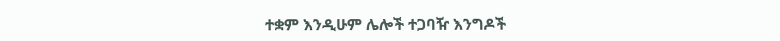ተቋም እንዲሁም ሌሎች ተጋባዥ እንግዶች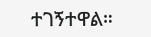ተገኝተዋል።